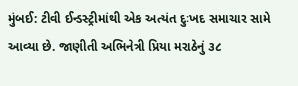મુંબઈ: ટીવી ઈન્ડસ્ટ્રીમાંથી એક અત્યંત દુઃખદ સમાચાર સામે આવ્યા છે. જાણીતી અભિનેત્રી પ્રિયા મરાઠેનું ૩૮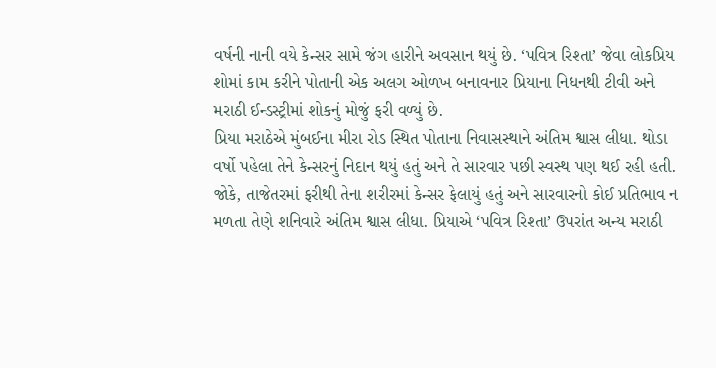વર્ષની નાની વયે કેન્સર સામે જંગ હારીને અવસાન થયું છે. ‘પવિત્ર રિશ્તા’ જેવા લોકપ્રિય શોમાં કામ કરીને પોતાની એક અલગ ઓળખ બનાવનાર પ્રિયાના નિધનથી ટીવી અને મરાઠી ઈન્ડસ્ટ્રીમાં શોકનું મોજું ફરી વળ્યું છે.
પ્રિયા મરાઠેએ મુંબઈના મીરા રોડ સ્થિત પોતાના નિવાસસ્થાને અંતિમ શ્વાસ લીધા. થોડા વર્ષો પહેલા તેને કેન્સરનું નિદાન થયું હતું અને તે સારવાર પછી સ્વસ્થ પણ થઈ રહી હતી. જોકે, તાજેતરમાં ફરીથી તેના શરીરમાં કેન્સર ફેલાયું હતું અને સારવારનો કોઈ પ્રતિભાવ ન મળતા તેણે શનિવારે અંતિમ શ્વાસ લીધા. પ્રિયાએ ‘પવિત્ર રિશ્તા’ ઉપરાંત અન્ય મરાઠી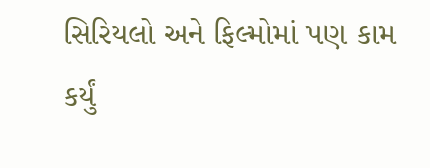સિરિયલો અને ફિલ્મોમાં પણ કામ કર્યું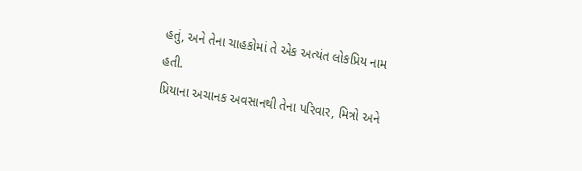હતું, અને તેના ચાહકોમાં તે એક અત્યંત લોકપ્રિય નામ હતી.
પ્રિયાના અચાનક અવસાનથી તેના પરિવાર, મિત્રો અને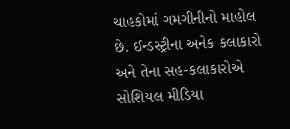ચાહકોમાં ગમગીનીનો માહોલ છે. ઈન્ડસ્ટ્રીના અનેક કલાકારો અને તેના સહ-કલાકારોએ સોશિયલ મીડિયા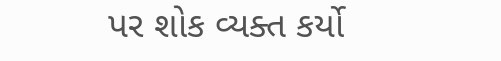પર શોક વ્યક્ત કર્યો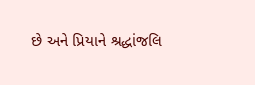છે અને પ્રિયાને શ્રદ્ધાંજલિ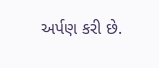અર્પણ કરી છે.